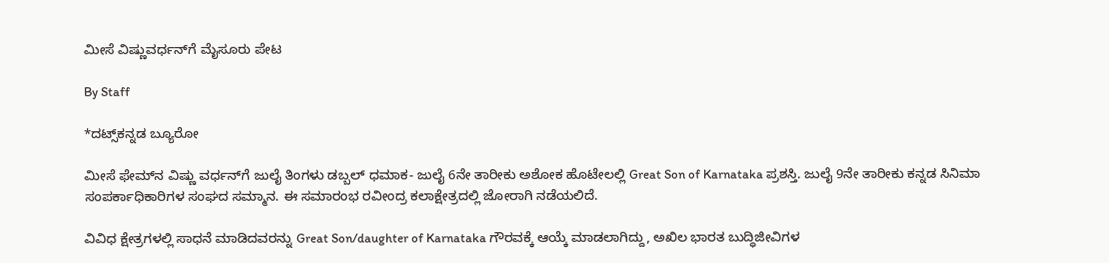ಮೀಸೆ ವಿಷ್ಣುವರ್ಧನ್‌ಗೆ ಮೈಸೂರು ಪೇಟ

By Staff

*ದಟ್ಸ್‌ಕನ್ನಡ ಬ್ಯೂರೋ

ಮೀಸೆ ಫೇಮ್‌ನ ವಿಷ್ಣು ವರ್ಧನ್‌ಗೆ ಜುಲೈ ತಿಂಗಳು ಡಬ್ಬಲ್‌ ಧಮಾಕ- ಜುಲೈ 6ನೇ ತಾರೀಕು ಅಶೋಕ ಹೊಟೇಲಲ್ಲಿ Great Son of Karnataka ಪ್ರಶಸ್ತಿ. ಜುಲೈ 9ನೇ ತಾರೀಕು ಕನ್ನಡ ಸಿನಿಮಾ ಸಂಪರ್ಕಾಧಿಕಾರಿಗಳ ಸಂಘದ ಸಮ್ಮಾನ. ಈ ಸಮಾರಂಭ ರವೀಂದ್ರ ಕಲಾಕ್ಷೇತ್ರದಲ್ಲಿ ಜೋರಾಗಿ ನಡೆಯಲಿದೆ.

ವಿವಿಧ ಕ್ಷೇತ್ರಗಳಲ್ಲಿ ಸಾಧನೆ ಮಾಡಿದವರನ್ನು Great Son/daughter of Karnataka ಗೌರವಕ್ಕೆ ಆಯ್ಕೆ ಮಾಡಲಾಗಿದ್ದು, ಅಖಿಲ ಭಾರತ ಬುದ್ಧಿಜೀವಿಗಳ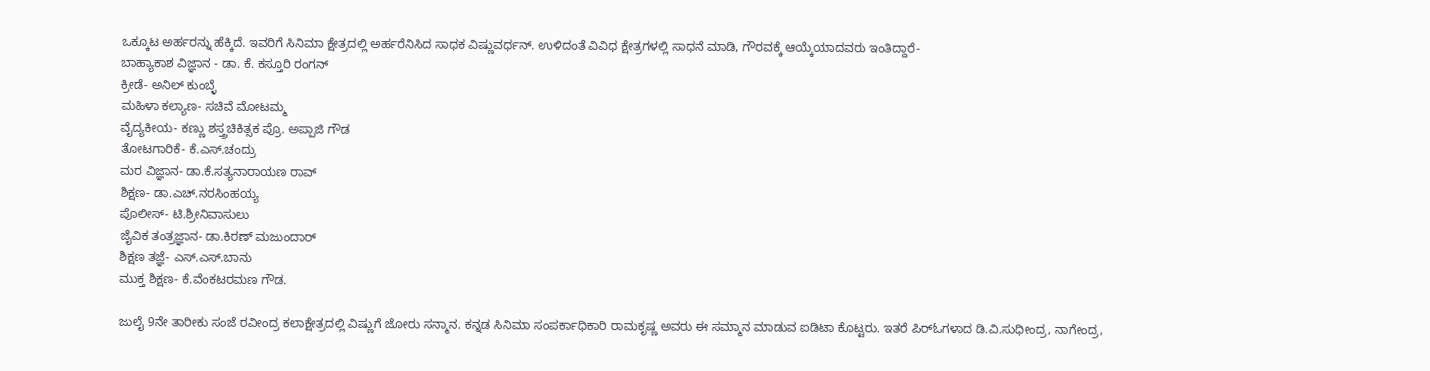ಒಕ್ಕೂಟ ಅರ್ಹರನ್ನು ಹೆಕ್ಕಿದೆ. ಇವರಿಗೆ ಸಿನಿಮಾ ಕ್ಷೇತ್ರದಲ್ಲಿ ಅರ್ಹರೆನಿಸಿದ ಸಾಧಕ ವಿಷ್ಣುವರ್ಧನ್‌. ಉಳಿದಂತೆ ವಿವಿಧ ಕ್ಷೇತ್ರಗಳಲ್ಲಿ ಸಾಧನೆ ಮಾಡಿ, ಗೌರವಕ್ಕೆ ಆಯ್ಕೆಯಾದವರು ಇಂತಿದ್ದಾರೆ-
ಬಾಹ್ಯಾಕಾಶ ವಿಜ್ಞಾನ - ಡಾ. ಕೆ. ಕಸ್ತೂರಿ ರಂಗನ್‌
ಕ್ರೀಡೆ- ಅನಿಲ್‌ ಕುಂಬ್ಳೆ
ಮಹಿಳಾ ಕಲ್ಯಾಣ- ಸಚಿವೆ ಮೋಟಮ್ಮ
ವೈದ್ಯಕೀಯ- ಕಣ್ಣು ಶಸ್ತ್ರಚಿಕಿತ್ಸಕ ಪ್ರೊ. ಅಪ್ಪಾಜಿ ಗೌಡ
ತೋಟಗಾರಿಕೆ- ಕೆ.ಎಸ್‌.ಚಂದ್ರು
ಮರ ವಿಜ್ಞಾನ- ಡಾ.ಕೆ.ಸತ್ಯನಾರಾಯಣ ರಾವ್‌
ಶಿಕ್ಷಣ- ಡಾ.ಎಚ್‌.ನರಸಿಂಹಯ್ಯ
ಪೊಲೀಸ್‌- ಟಿ.ಶ್ರೀನಿವಾಸುಲು
ಜೈವಿಕ ತಂತ್ರಜ್ಞಾನ- ಡಾ.ಕಿರಣ್‌ ಮಜುಂದಾರ್‌
ಶಿಕ್ಷಣ ತಜ್ಞೆ- ಎಸ್‌.ಎಸ್‌.ಬಾನು
ಮುಕ್ತ ಶಿಕ್ಷಣ- ಕೆ.ವೆಂಕಟರಮಣ ಗೌಡ.

ಜುಲೈ 9ನೇ ತಾರೀಕು ಸಂಜೆ ರವೀಂದ್ರ ಕಲಾಕ್ಷೇತ್ರದಲ್ಲಿ ವಿಷ್ಣುಗೆ ಜೋರು ಸನ್ಮಾನ. ಕನ್ನಡ ಸಿನಿಮಾ ಸಂಪರ್ಕಾಧಿಕಾರಿ ರಾಮಕೃಷ್ಣ ಅವರು ಈ ಸಮ್ಮಾನ ಮಾಡುವ ಐಡಿಟಾ ಕೊಟ್ಟರು. ಇತರೆ ಪಿರ್‌ಓಗಳಾದ ಡಿ.ವಿ.ಸುಧೀಂದ್ರ, ನಾಗೇಂದ್ರ,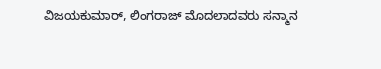ವಿಜಯಕುಮಾರ್‌, ಲಿಂಗರಾಜ್‌ ಮೊದಲಾದವರು ಸನ್ಮಾನ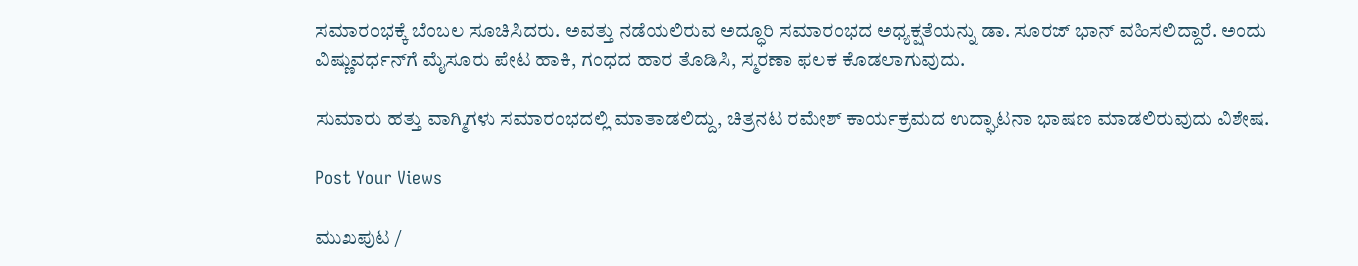ಸಮಾರಂಭಕ್ಕೆ ಬೆಂಬಲ ಸೂಚಿಸಿದರು. ಅವತ್ತು ನಡೆಯಲಿರುವ ಅದ್ಧೂರಿ ಸಮಾರಂಭದ ಅಧ್ಯಕ್ಷತೆಯನ್ನು ಡಾ. ಸೂರಜ್‌ ಭಾನ್‌ ವಹಿಸಲಿದ್ದಾರೆ. ಅಂದು ವಿಷ್ಣುವರ್ಧನ್‌ಗೆ ಮೈಸೂರು ಪೇಟ ಹಾಕಿ, ಗಂಧದ ಹಾರ ತೊಡಿಸಿ, ಸ್ಮರಣಾ ಫಲಕ ಕೊಡಲಾಗುವುದು.

ಸುಮಾರು ಹತ್ತು ವಾಗ್ಮಿಗಳು ಸಮಾರಂಭದಲ್ಲಿ ಮಾತಾಡಲಿದ್ದು, ಚಿತ್ರನಟ ರಮೇಶ್‌ ಕಾರ್ಯಕ್ರಮದ ಉದ್ಘಾಟನಾ ಭಾಷಣ ಮಾಡಲಿರುವುದು ವಿಶೇಷ.

Post Your Views

ಮುಖಪುಟ /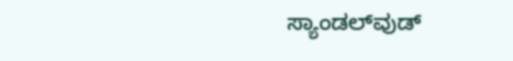ಸ್ಯಾಂಡಲ್‌ವುಡ್‌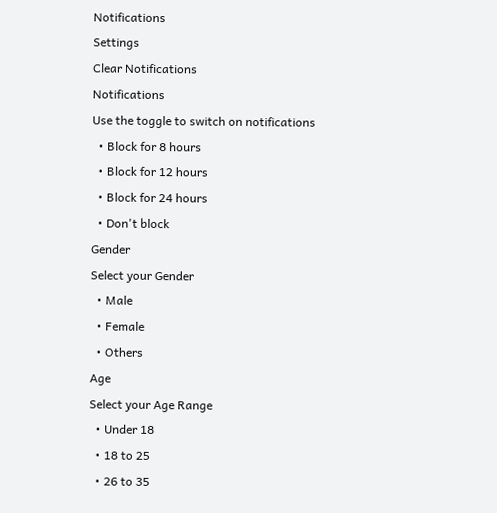Notifications
Settings
Clear Notifications
Notifications
Use the toggle to switch on notifications
  • Block for 8 hours
  • Block for 12 hours
  • Block for 24 hours
  • Don't block
Gender
Select your Gender
  • Male
  • Female
  • Others
Age
Select your Age Range
  • Under 18
  • 18 to 25
  • 26 to 35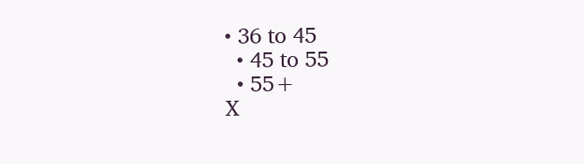• 36 to 45
  • 45 to 55
  • 55+
X